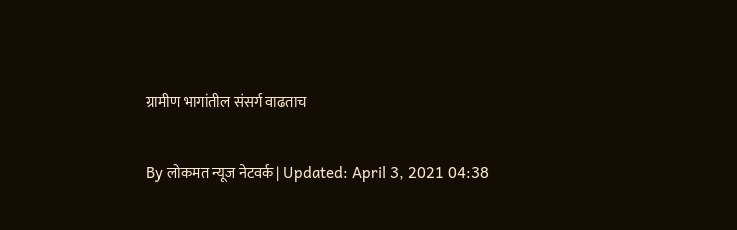ग्रामीण भागांतील संसर्ग वाढताच

By लोकमत न्यूज नेटवर्क | Updated: April 3, 2021 04:38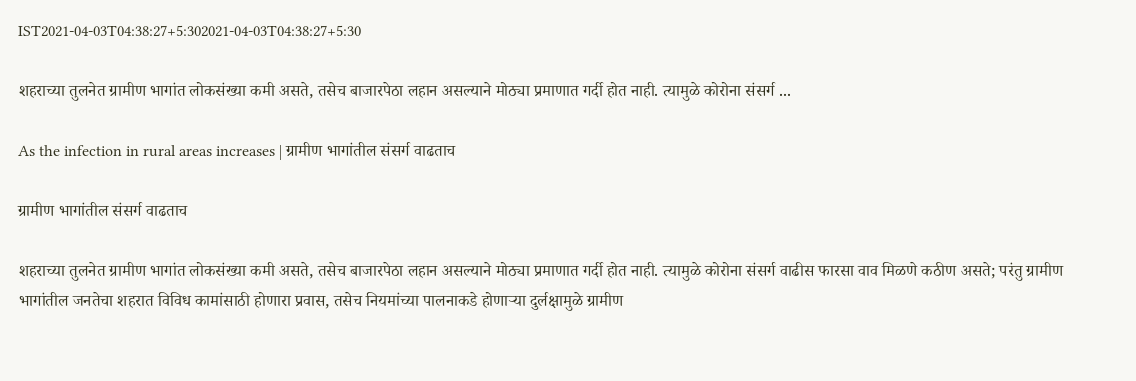IST2021-04-03T04:38:27+5:302021-04-03T04:38:27+5:30

शहराच्या तुलनेत ग्रामीण भागांत लोकसंख्या कमी असते, तसेच बाजारपेठा लहान असल्याने मोठ्या प्रमाणात गर्दी होत नाही. त्यामुळे कोरोना संसर्ग ...

As the infection in rural areas increases | ग्रामीण भागांतील संसर्ग वाढताच

ग्रामीण भागांतील संसर्ग वाढताच

शहराच्या तुलनेत ग्रामीण भागांत लोकसंख्या कमी असते, तसेच बाजारपेठा लहान असल्याने मोठ्या प्रमाणात गर्दी होत नाही. त्यामुळे कोरोना संसर्ग वाढीस फारसा वाव मिळणे कठीण असते; परंतु ग्रामीण भागांतील जनतेचा शहरात विविध कामांसाठी होणारा प्रवास, तसेच नियमांच्या पालनाकडे होणाऱ्या दुर्लक्षामुळे ग्रामीण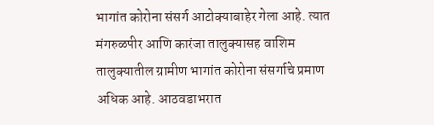भागांत कोरोना संसर्ग आटोक्याबाहेर गेला आहे. त्यात मंगरुळपीर आणि कारंजा तालुक्यासह वाशिम तालुक्यातील ग्रामीण भागांत कोरोना संसर्गाचे प्रमाण अधिक आहे. आठवडाभरात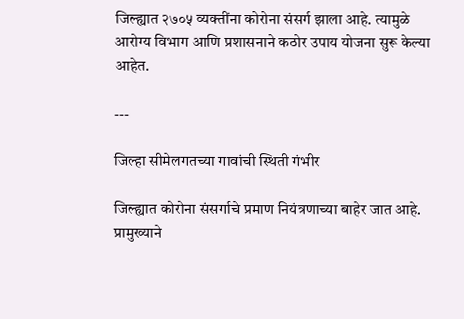जिल्ह्यात २७०५ व्यक्तींना कोरोना संसर्ग झाला आहे. त्यामुळे आरोग्य विभाग आणि प्रशासनाने कठोर उपाय योजना सुरू केल्या आहेत.

---

जिल्हा सीमेलगतच्या गावांची स्थिती गंभीर

जिल्ह्यात कोरोना संसर्गाचे प्रमाण नियंत्रणाच्या बाहेर जात आहे. प्रामुख्याने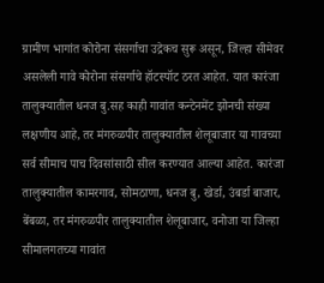ग्रामीण भागांत कोरोना संसर्गाचा उद्रेकच सुरू असून, जिल्हा सीमेवर असलेली गावे कोरोना संसर्गाचे हॉटस्पॉट ठरत आहेत. यात कारंजा तालुक्यातील धनज बु.सह काही गावांत कन्टेनमेंट झोनची संख्या लक्षणीय आहे, तर मंगरुळपीर तालुक्यातील शेलूबाजार या गावच्या सर्व सीमाच पाच दिवसांसाठी सील करण्यात आल्या आहेत. कारंजा तालुक्यातील कामरगाव, सोमठाणा, धनज बु, खेर्डा, उंबर्डा बाजार, बेंबळा, तर मंगरुळपीर तालुक्यातील शेलूबाजार, वनोजा या जिल्हा सीमालगतच्या गावांत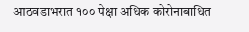आठवडाभरात १०० पेक्षा अधिक कोरोनाबाधित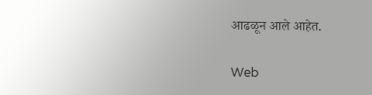आढळून आले आहेत.

Web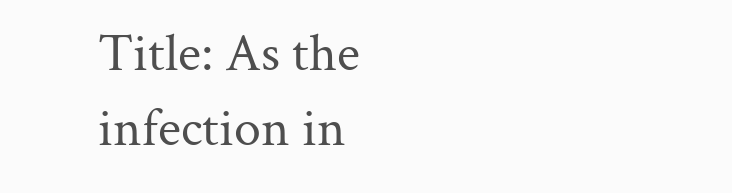Title: As the infection in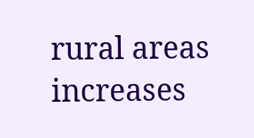rural areas increases